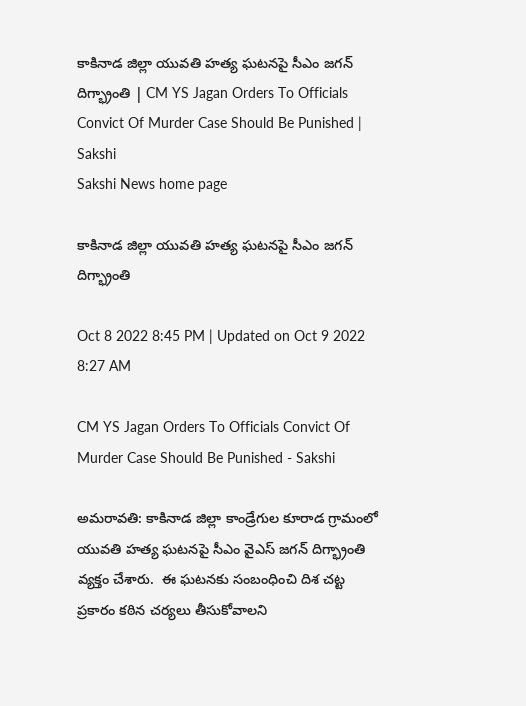కాకినాడ జిల్లా యువతి హత్య ఘటనపై సీఎం జగన్‌ దిగ్భ్రాంతి | CM YS Jagan Orders To Officials Convict Of Murder Case Should Be Punished | Sakshi
Sakshi News home page

కాకినాడ జిల్లా యువతి హత్య ఘటనపై సీఎం జగన్‌ దిగ్భ్రాంతి

Oct 8 2022 8:45 PM | Updated on Oct 9 2022 8:27 AM

CM YS Jagan Orders To Officials Convict Of Murder Case Should Be Punished - Sakshi

అమరావతి: కాకినాడ జిల్లా కాండ్రేగుల కూరాడ గ్రామంలో  యువతి హత్య ఘటనపై సీఎం వైఎస్‌ జగన్‌ దిగ్భ్రాంతి వ్యక్తం చేశారు.  ఈ ఘటనకు సంబంధించి దిశ చట్ట ప్రకారం కఠిన చర్యలు తీసుకోవాలని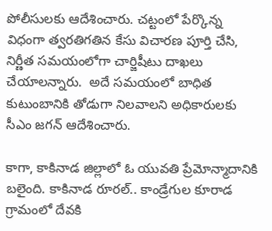పోలీసులకు ఆదేశించారు. చట్టంలో పేర్కొన్న విధంగా త్వరతిగతిన కేసు విచారణ పూర్తి చేసి, నిర్ణీత సమయంలోగా చార్జిషీటు దాఖలు చేయాలన్నారు.  అదే సమయంలో బాధిత కుటుంబానికి తోడుగా నిలవాలని అధికారులకు సీఎం జగన్‌ ఆదేశించారు.

కాగా, కాకినాడ జిల్లాలో ఓ యువతి ప్రేమోన్మాదానికి బలైంది. కాకినాడ రూరల్‌.. కాండ్రేగుల కూరాడ గ్రామంలో దేవకి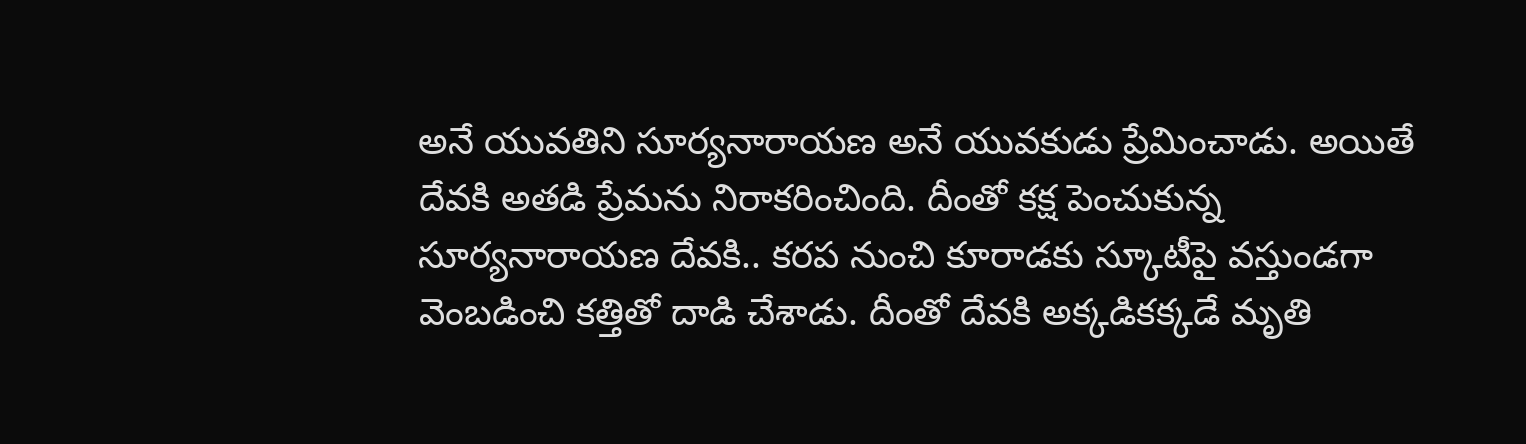అనే యువతిని సూర్యనారాయణ అనే యువకుడు ప్రేమించాడు. అయితే దేవకి అతడి ప్రేమను నిరాకరించింది. దీంతో కక్ష పెంచుకున్న సూర్యనారాయణ దేవకి.. కరప నుంచి కూరాడకు స్కూటీపై వస్తుండగా వెంబడించి కత్తితో దాడి చేశాడు. దీంతో దేవకి అక్కడికక్కడే మృతి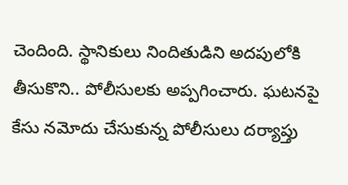చెందింది. స్థానికులు నిందితుడిని అదపులోకి తీసుకొని.. పోలీసులకు అప్పగించారు. ఘటనపై కేసు నమోదు చేసుకున్న పోలీసులు దర్యాప్తు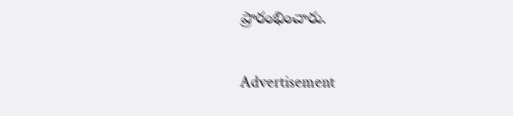ప్రారంభించారు.

Advertisement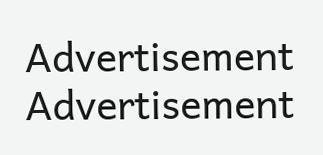Advertisement
Advertisement